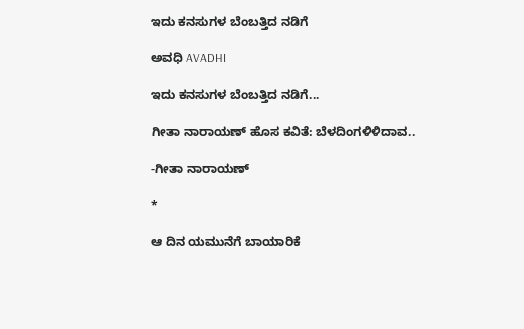ಇದು ಕನಸುಗಳ ಬೆಂಬತ್ತಿದ ನಡಿಗೆ‍

ಅವಧಿ AVADHI

ಇದು ಕನಸುಗಳ ಬೆಂಬತ್ತಿದ ನಡಿಗೆ...

ಗೀತಾ ನಾರಾಯಣ್ ಹೊಸ ಕವಿತೆ: ಬೆಳದಿಂಗಳಿಳಿದಾವ..

-ಗೀತಾ ನಾರಾಯಣ್

*

ಆ ದಿನ ಯಮುನೆಗೆ ಬಾಯಾರಿಕೆ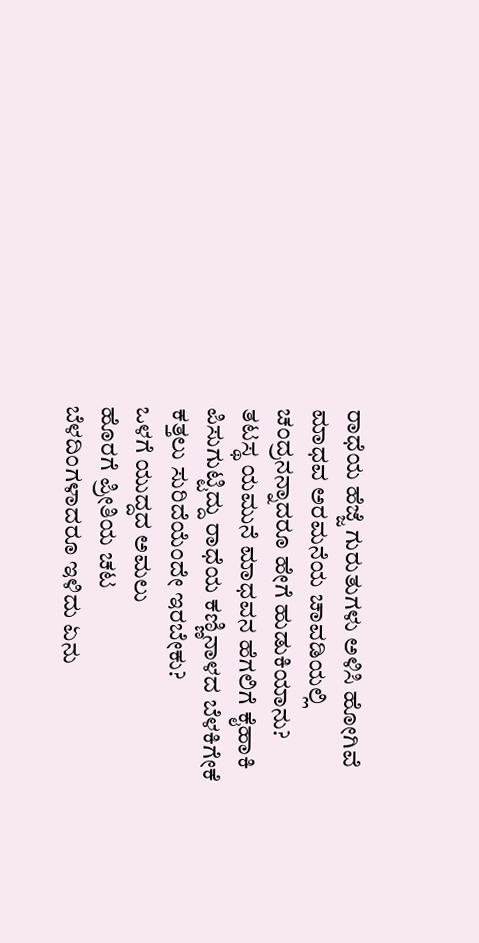ರಾಧೆಯ ಹೆಜ್ಜೆ ಗುರುತುಗಳು ಅಳಿಸಿ ಹೋಗಿವೆ
ಮಾಧವ ಅರಮನೆಯ ಚಾವಡಿಯಲ್ಲಿ ಚಂದ್ರನನ್ನಾದರೂ ಹೇಗೆ ಹುಡುಕಿಯಾನು?
ತಟಸ್ಥ ಯಮುನೆ ಮಾಧವನ ಹೆಗಲಿಗೆ ಕೈಹಾಕಿ ಪಿಸುಗುಟ್ಟಿದ್ದು ರಾಧೆಯ ಕಣ್ಣಿನಾಳದ ಬೆಳಕಿಗೇಕೆ ಕತ್ತಲು ಸುರಿದೆಯೆಂದೇ ಇರಬೇಕು?
ಒಳಗೆ ಯುದ್ದದ ಅಮಲು
ಹೊರಗೆ ಪ್ರೀತಿಯ ಚಟ
ಬೆಳದಿಂಗಳಾದರೂ ಇಳಿದು ಏನು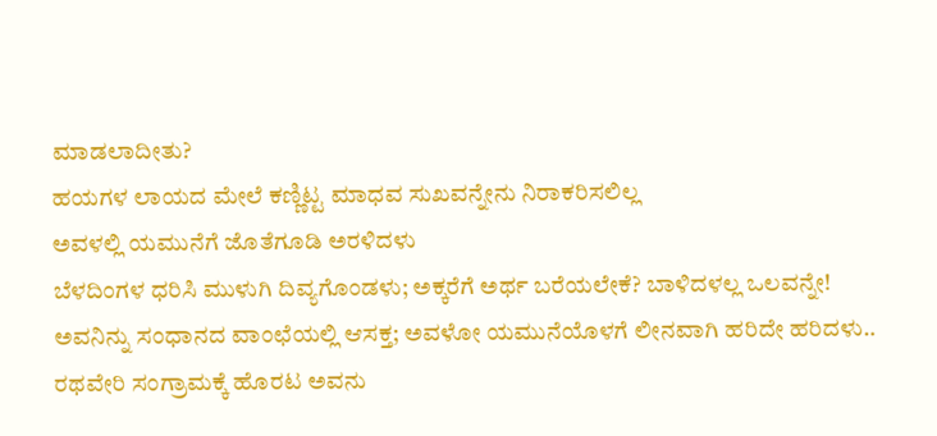ಮಾಡಲಾದೀತು?
ಹಯಗಳ ಲಾಯದ ಮೇಲೆ ಕಣ್ಣಿಟ್ಟ ಮಾಧವ ಸುಖವನ್ನೇನು ನಿರಾಕರಿಸಲಿಲ್ಲ
ಅವಳಲ್ಲಿ ಯಮುನೆಗೆ ಜೊತೆಗೂಡಿ ಅರಳಿದಳು
ಬೆಳದಿಂಗಳ ಧರಿಸಿ ಮುಳುಗಿ ದಿವ್ಯಗೊಂಡಳು; ಅಕ್ಕರೆಗೆ ಅರ್ಥ ಬರೆಯಲೇಕೆ? ಬಾಳಿದಳಲ್ಲ ಒಲವನ್ನೇ!
ಅವನಿನ್ನು ಸಂಧಾನದ ವಾಂಛೆಯಲ್ಲಿ ಆಸಕ್ತ; ಅವಳೋ ಯಮುನೆಯೊಳಗೆ ಲೀನವಾಗಿ ಹರಿದೇ ಹರಿದಳು..
ರಥವೇರಿ ಸಂಗ್ರಾಮಕ್ಕೆ ಹೊರಟ ಅವನು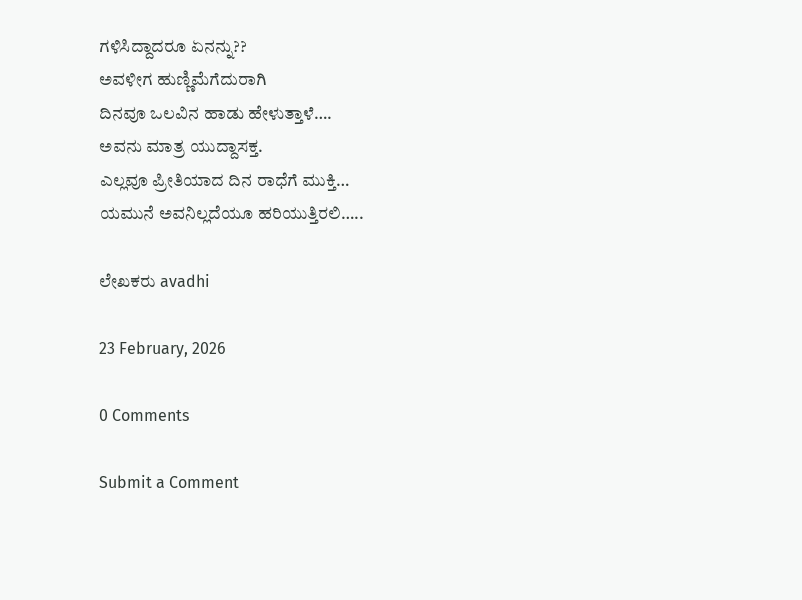ಗಳಿಸಿದ್ದಾದರೂ ಏನನ್ನು??
ಅವಳೀಗ ಹುಣ್ಣಿಮೆಗೆದುರಾಗಿ
ದಿನವೂ ಒಲವಿನ ಹಾಡು ಹೇಳುತ್ತಾಳೆ….
ಅವನು ಮಾತ್ರ ಯುದ್ದಾಸಕ್ತ.
ಎಲ್ಲವೂ ಪ್ರೀತಿಯಾದ ದಿನ ರಾಧೆಗೆ ಮುಕ್ತಿ…
ಯಮುನೆ ಅವನಿಲ್ಲದೆಯೂ ಹರಿಯುತ್ತಿರಲಿ…..

ಲೇಖಕರು avadhi

23 February, 2026

0 Comments

Submit a Comment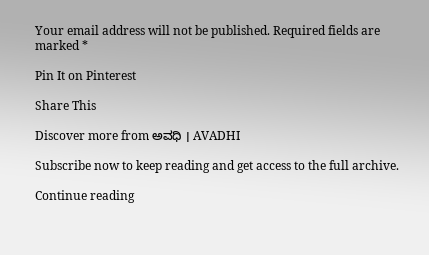Your email address will not be published. Required fields are marked *

Pin It on Pinterest

Share This

Discover more from ಅವಧಿ । AVADHI

Subscribe now to keep reading and get access to the full archive.

Continue reading